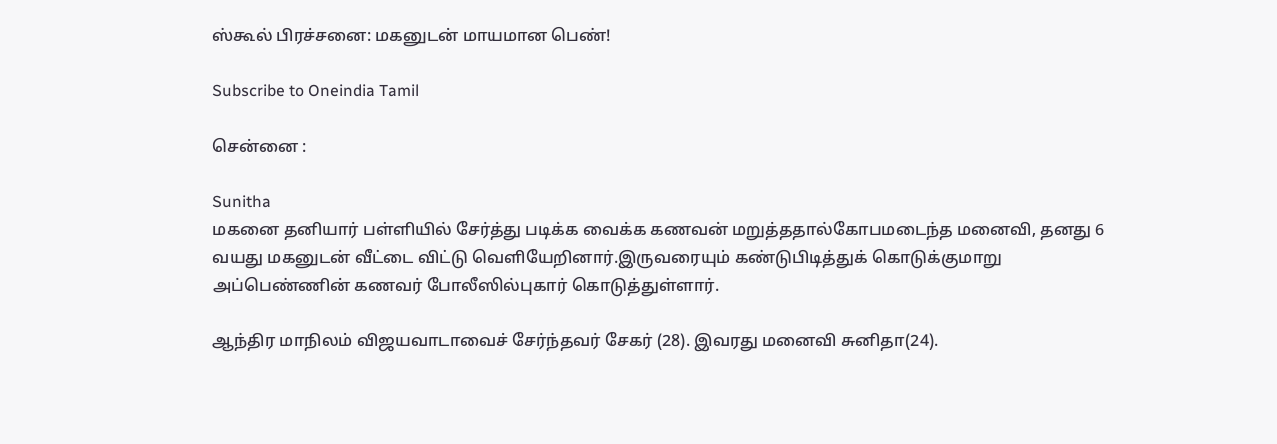ஸ்கூல் பிரச்சனை: மகனுடன் மாயமான பெண்!

Subscribe to Oneindia Tamil

சென்னை :

Sunitha
மகனை தனியார் பள்ளியில் சேர்த்து படிக்க வைக்க கணவன் மறுத்ததால்கோபமடைந்த மனைவி, தனது 6 வயது மகனுடன் வீட்டை விட்டு வெளியேறினார்.இருவரையும் கண்டுபிடித்துக் கொடுக்குமாறு அப்பெண்ணின் கணவர் போலீஸில்புகார் கொடுத்துள்ளார்.

ஆந்திர மாநிலம் விஜயவாடாவைச் சேர்ந்தவர் சேகர் (28). இவரது மனைவி சுனிதா(24).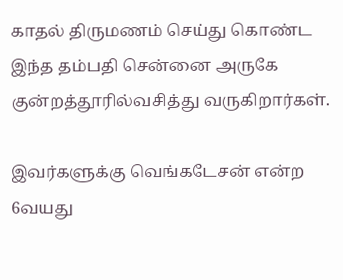காதல் திருமணம் செய்து கொண்ட இந்த தம்பதி சென்னை அருகே குன்றத்தூரில்வசித்து வருகிறார்கள்.

இவர்களுக்கு வெங்கடேசன் என்ற 6வயது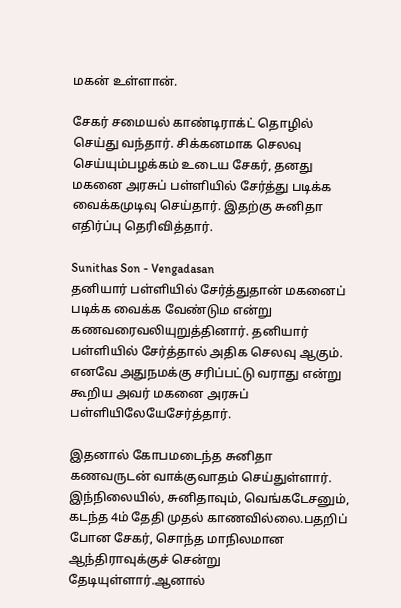மகன் உள்ளான்.

சேகர் சமையல் காண்டிராக்ட் தொழில் செய்து வந்தார். சிக்கனமாக செலவு செய்யும்பழக்கம் உடைய சேகர், தனது மகனை அரசுப் பள்ளியில் சேர்த்து படிக்க வைக்கமுடிவு செய்தார். இதற்கு சுனிதா எதிர்ப்பு தெரிவித்தார்.

Sunithas Son - Vengadasan
தனியார் பள்ளியில் சேர்த்துதான் மகனைப் படிக்க வைக்க வேண்டும என்று கணவரைவலியுறுத்தினார். தனியார் பள்ளியில் சேர்த்தால் அதிக செலவு ஆகும். எனவே அதுநமக்கு சரிப்பட்டு வராது என்று கூறிய அவர் மகனை அரசுப் பள்ளியிலேயேசேர்த்தார்.

இதனால் கோபமடைந்த சுனிதா கணவருடன் வாக்குவாதம் செய்துள்ளார். இந்நிலையில், சுனிதாவும், வெங்கடேசனும், கடந்த 4ம் தேதி முதல் காணவில்லை.பதறிப் போன சேகர், சொந்த மாநிலமான ஆந்திராவுக்குச் சென்று தேடியுள்ளார்.ஆனால்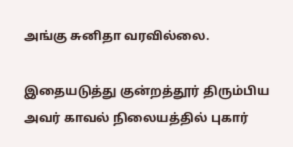அங்கு சுனிதா வரவில்லை.

இதையடுத்து குன்றத்தூர் திரும்பிய அவர் காவல் நிலையத்தில் புகார்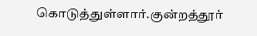கொடுத்துள்ளார்.குன்றத்தூர்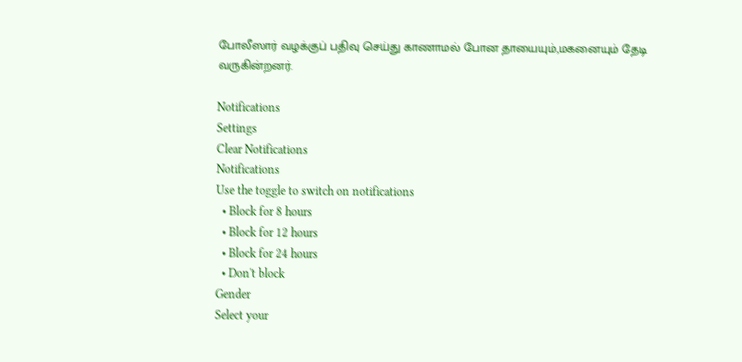போலீஸார் வழக்குப் பதிவு செய்து காணாமல் போன தாயையும்,மகனையும் தேடி வருகின்றனர்.

Notifications
Settings
Clear Notifications
Notifications
Use the toggle to switch on notifications
  • Block for 8 hours
  • Block for 12 hours
  • Block for 24 hours
  • Don't block
Gender
Select your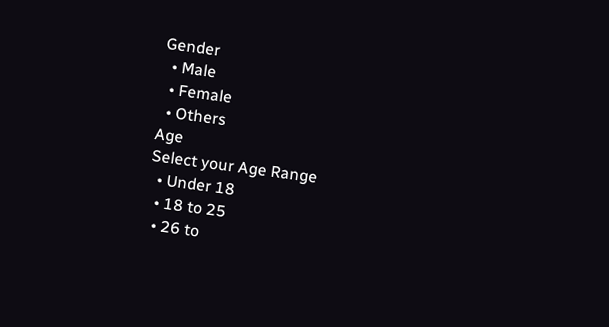Gender
  • Male
  • Female
  • Others
Age
Select your Age Range
  • Under 18
  • 18 to 25
  • 26 to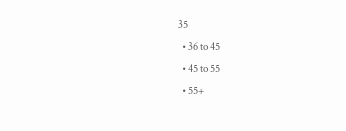35
  • 36 to 45
  • 45 to 55
  • 55+